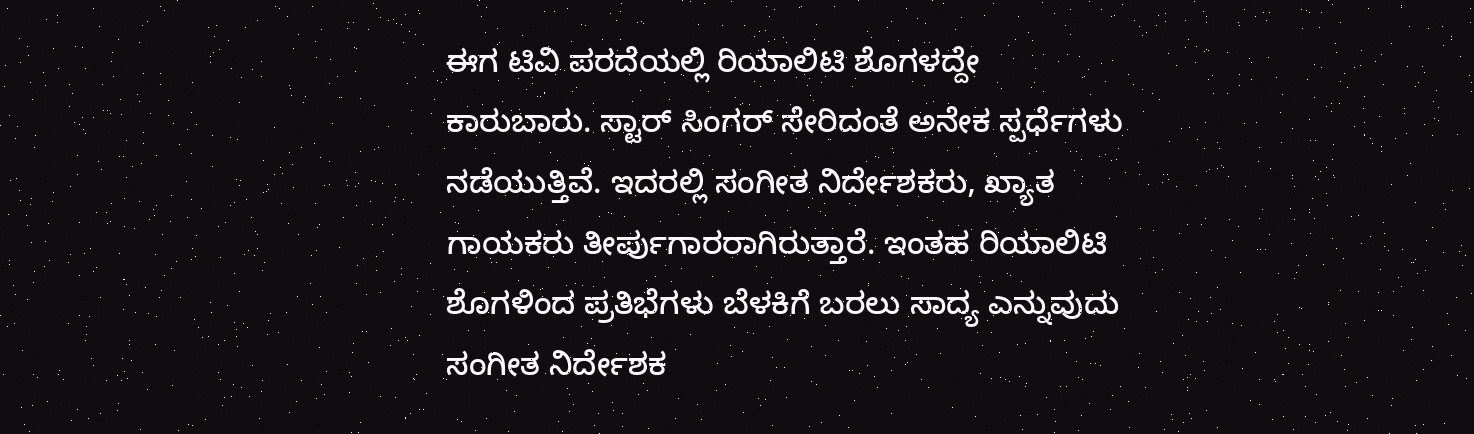ಈಗ ಟಿವಿ ಪರದೆಯಲ್ಲಿ ರಿಯಾಲಿಟಿ ಶೊಗಳದ್ದೇ ಕಾರುಬಾರು. ಸ್ಟಾರ್ ಸಿಂಗರ್ ಸೇರಿದಂತೆ ಅನೇಕ ಸ್ಪರ್ಧೆಗಳು ನಡೆಯುತ್ತಿವೆ. ಇದರಲ್ಲಿ ಸಂಗೀತ ನಿರ್ದೇಶಕರು, ಖ್ಯಾತ ಗಾಯಕರು ತೀರ್ಪುಗಾರರಾಗಿರುತ್ತಾರೆ. ಇಂತಹ ರಿಯಾಲಿಟಿ ಶೊಗಳಿಂದ ಪ್ರತಿಭೆಗಳು ಬೆಳಕಿಗೆ ಬರಲು ಸಾದ್ಯ ಎನ್ನುವುದು ಸಂಗೀತ ನಿರ್ದೇಶಕ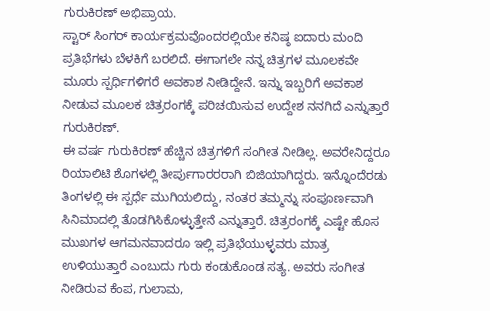ಗುರುಕಿರಣ್ ಅಭಿಪ್ರಾಯ.
ಸ್ಟಾರ್ ಸಿಂಗರ್ ಕಾರ್ಯಕ್ರಮವೊಂದರಲ್ಲಿಯೇ ಕನಿಷ್ಠ ಐದಾರು ಮಂದಿ ಪ್ರತಿಭೆಗಳು ಬೆಳಕಿಗೆ ಬರಲಿದೆ. ಈಗಾಗಲೇ ನನ್ನ ಚಿತ್ರಗಳ ಮೂಲಕವೇ ಮೂರು ಸ್ಪರ್ಧಿಗಳಿಗರೆ ಅವಕಾಶ ನೀಡಿದ್ದೇನೆ. ಇನ್ನು ಇಬ್ಬರಿಗೆ ಅವಕಾಶ ನೀಡುವ ಮೂಲಕ ಚಿತ್ರರಂಗಕ್ಕೆ ಪರಿಚಯಿಸುವ ಉದ್ದೇಶ ನನಗಿದೆ ಎನ್ನುತ್ತಾರೆ ಗುರುಕಿರಣ್.
ಈ ವರ್ಷ ಗುರುಕಿರಣ್ ಹೆಚ್ಚಿನ ಚಿತ್ರಗಳಿಗೆ ಸಂಗೀತ ನೀಡಿಲ್ಲ. ಅವರೇನಿದ್ದರೂ ರಿಯಾಲಿಟಿ ಶೊಗಳಲ್ಲಿ ತೀರ್ಪುಗಾರರರಾಗಿ ಬಿಜಿಯಾಗಿದ್ದರು. ಇನ್ನೊಂದೆರಡು ತಿಂಗಳಲ್ಲಿ ಈ ಸ್ಪರ್ಧೆ ಮುಗಿಯಲಿದ್ದು, ನಂತರ ತಮ್ಮನ್ನು ಸಂಪೂರ್ಣವಾಗಿ ಸಿನಿಮಾದಲ್ಲಿ ತೊಡಗಿಸಿಕೊಳ್ಳುತ್ತೇನೆ ಎನ್ನುತ್ತಾರೆ. ಚಿತ್ರರಂಗಕ್ಕೆ ಎಷ್ಟೇ ಹೊಸ ಮುಖಗಳ ಆಗಮನವಾದರೂ ಇಲ್ಲಿ ಪ್ರತಿಭೆಯುಳ್ಳವರು ಮಾತ್ರ ಉಳಿಯುತ್ತಾರೆ ಎಂಬುದು ಗುರು ಕಂಡುಕೊಂಡ ಸತ್ಯ. ಅವರು ಸಂಗೀತ ನೀಡಿರುವ ಕೆಂಪ, ಗುಲಾಮ,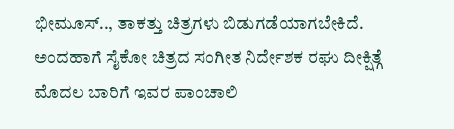ಭೀಮೂಸ್.., ತಾಕತ್ತು ಚಿತ್ರಗಳು ಬಿಡುಗಡೆಯಾಗಬೇಕಿದೆ.
ಅಂದಹಾಗೆ ಸೈಕೋ ಚಿತ್ರದ ಸಂಗೀತ ನಿರ್ದೇಶಕ ರಘು ದೀಕ್ಷಿತ್ಗೆ ಮೊದಲ ಬಾರಿಗೆ ಇವರ ಪಾಂಚಾಲಿ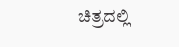ಚಿತ್ರದಲ್ಲಿ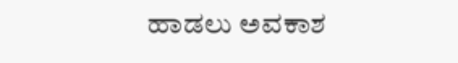ಹಾಡಲು ಅವಕಾಶ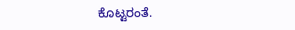ಕೊಟ್ಟರಂತೆ.